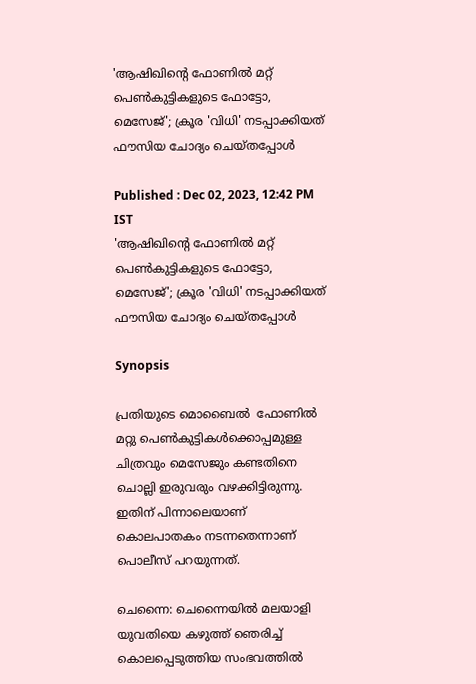'ആഷിഖിന്‍റെ ഫോണിൽ മറ്റ് പെൺകുട്ടികളുടെ ഫോട്ടോ, മെസേജ്'; ക്രൂര 'വിധി' നടപ്പാക്കിയത് ഫൗസിയ ചോദ്യം ചെയ്തപ്പോൾ

Published : Dec 02, 2023, 12:42 PM IST
'ആഷിഖിന്‍റെ ഫോണിൽ മറ്റ് പെൺകുട്ടികളുടെ ഫോട്ടോ, മെസേജ്'; ക്രൂര 'വിധി' നടപ്പാക്കിയത് ഫൗസിയ ചോദ്യം ചെയ്തപ്പോൾ

Synopsis

പ്രതിയുടെ മൊബൈൽ  ഫോണിൽ മറ്റു പെൺകുട്ടികൾക്കൊപ്പമുള്ള ചിത്രവും മെസേജും കണ്ടതിനെ ചൊല്ലി ഇരുവരും വഴക്കിട്ടിരുന്നു. ഇതിന് പിന്നാലെയാണ് കൊലപാതകം നടന്നതെന്നാണ് പൊലീസ് പറയുന്നത്.

ചെന്നൈ: ചെന്നൈയില്‍ മലയാളി യുവതിയെ കഴുത്ത് ഞെരിച്ച് കൊലപ്പെടുത്തിയ സംഭവത്തിൽ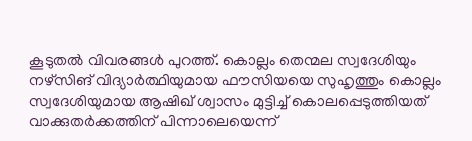കൂടുതൽ വിവരങ്ങൾ പുറത്ത്. കൊല്ലം തെന്മല സ്വദേശിയും നഴ്‌സിങ് വിദ്യാര്‍ത്ഥിയുമായ ഫൗസിയയെ സുഹൃത്തും കൊല്ലം സ്വദേശിയുമായ ആഷിഖ് ശ്വാസം മുട്ടിച്ച് കൊലപ്പെടുത്തിയത് വാക്കുതർക്കത്തിന് പിന്നാലെയെന്ന്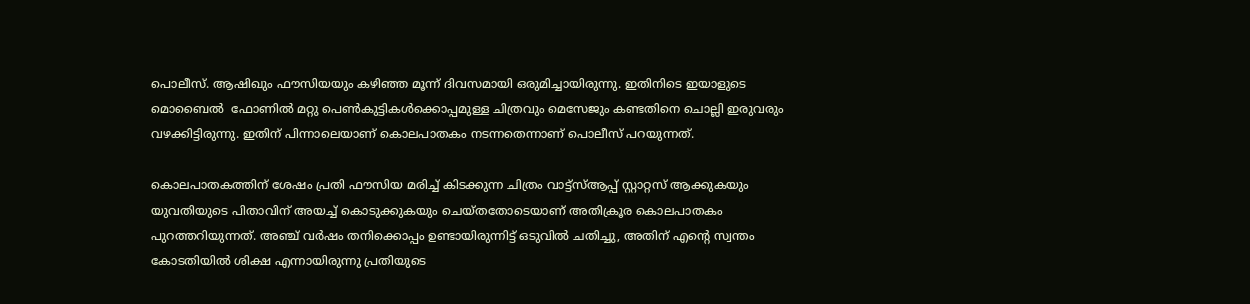പൊലീസ്. ആഷിഖും ഫൗസിയയും കഴിഞ്ഞ മൂന്ന് ദിവസമായി ഒരുമിച്ചായിരുന്നു. ഇതിനിടെ ഇയാളുടെ മൊബൈൽ  ഫോണിൽ മറ്റു പെൺകുട്ടികൾക്കൊപ്പമുള്ള ചിത്രവും മെസേജും കണ്ടതിനെ ചൊല്ലി ഇരുവരും വഴക്കിട്ടിരുന്നു. ഇതിന് പിന്നാലെയാണ് കൊലപാതകം നടന്നതെന്നാണ് പൊലീസ് പറയുന്നത്.

കൊലപാതകത്തിന് ശേഷം പ്രതി ഫൗസിയ മരിച്ച് കിടക്കുന്ന ചിത്രം വാട്ട്സ്ആപ്പ് സ്റ്റാറ്റസ് ആക്കുകയും യുവതിയുടെ പിതാവിന് അയച്ച് കൊടുക്കുകയും ചെയ്തതോടെയാണ് അതിക്രൂര കൊലപാതകം പുറത്തറിയുന്നത്. അഞ്ച് വർഷം തനിക്കൊപ്പം ഉണ്ടായിരുന്നിട്ട് ഒടുവിൽ ചതിച്ചു, അതിന് എന്‍റെ സ്വന്തം കോടതിയിൽ ശിക്ഷ എന്നായിരുന്നു പ്രതിയുടെ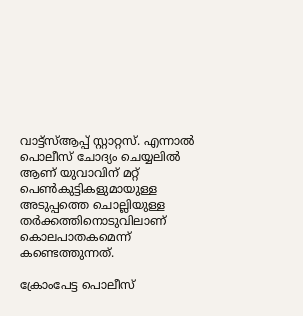വാട്ട്സ്ആപ്പ് സ്റ്റാറ്റസ്. എന്നാൽ പൊലീസ് ചോദ്യം ചെയ്യലിൽ ആണ് യുവാവിന് മറ്റ് പെൺകുട്ടികളുമായുള്ള അടുപ്പത്തെ ചൊല്ലിയുള്ള തർക്കത്തിനൊടുവിലാണ് കൊലപാതകമെന്ന് കണ്ടെത്തുന്നത്.

ക്രോംപേട്ട പൊലീസ്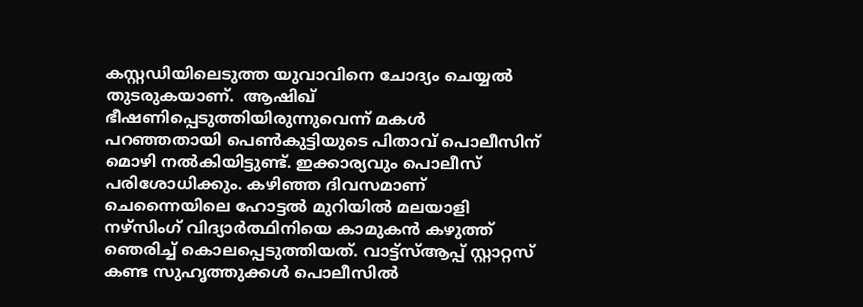കസ്റ്റഡിയിലെടുത്ത യുവാവിനെ ചോദ്യം ചെയ്യൽ തുടരുകയാണ്.  ആഷിഖ് ഭീഷണിപ്പെടുത്തിയിരുന്നുവെന്ന് മകൾ പറഞ്ഞതായി പെൺകുട്ടിയുടെ പിതാവ് പൊലീസിന് മൊഴി നൽകിയിട്ടുണ്ട്. ഇക്കാര്യവും പൊലീസ് പരിശോധിക്കും. കഴിഞ്ഞ ദിവസമാണ് ചെന്നൈയിലെ ഹോട്ടൽ മുറിയിൽ മലയാളി നഴ്‌സിംഗ് വിദ്യാർത്ഥിനിയെ കാമുകൻ കഴുത്ത് ഞെരിച്ച് കൊലപ്പെടുത്തിയത്. വാട്ട്സ്ആപ്പ് സ്റ്റാറ്റസ് കണ്ട സുഹൃത്തുക്കൾ പൊലീസിൽ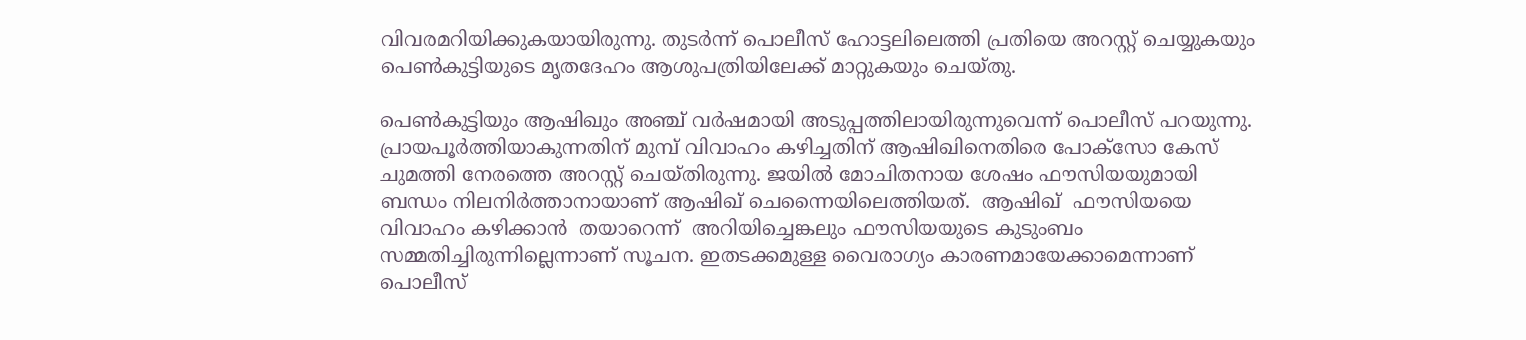വിവരമറിയിക്കുകയായിരുന്നു. തുടർന്ന് പൊലീസ് ഹോട്ടലിലെത്തി പ്രതിയെ അറസ്റ്റ് ചെയ്യുകയും പെൺകുട്ടിയുടെ മൃതദേഹം ആശുപത്രിയിലേക്ക് മാറ്റുകയും ചെയ്തു.

പെൺകുട്ടിയും ആഷിഖും അഞ്ച് വർഷമായി അടുപ്പത്തിലായിരുന്നുവെന്ന് പൊലീസ് പറയുന്നു. പ്രായപൂർത്തിയാകുന്നതിന് മുമ്പ് വിവാഹം കഴിച്ചതിന് ആഷിഖിനെതിരെ പോക്സോ കേസ് ചുമത്തി നേരത്തെ അറസ്റ്റ് ചെയ്തിരുന്നു. ജയിൽ മോചിതനായ ശേഷം ഫൗസിയയുമായി ബന്ധം നിലനിർത്താനായാണ് ആഷിഖ് ചെന്നൈയിലെത്തിയത്.  ആഷിഖ്  ഫൗസിയയെ വിവാഹം കഴിക്കാൻ  തയാറെന്ന്  അറിയിച്ചെങ്കലും ഫൗസിയയുടെ കുടുംബം സമ്മതിച്ചിരുന്നില്ലെന്നാണ് സൂചന. ഇതടക്കമുള്ള വൈരാഗ്യം കാരണമായേക്കാമെന്നാണ് പൊലീസ്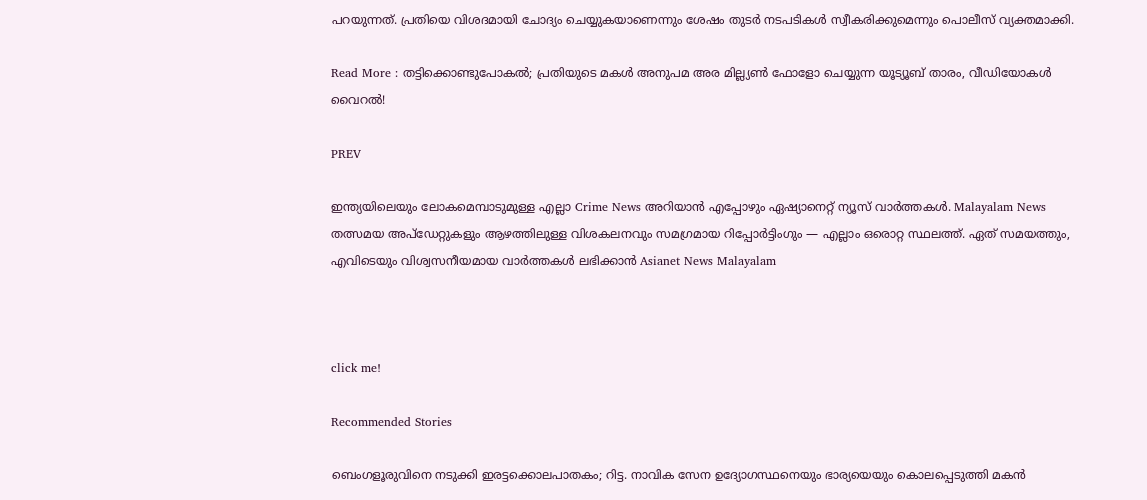പറയുന്നത്. പ്രതിയെ വിശദമായി ചോദ്യം ചെയ്യുകയാണെന്നും ശേഷം തുടർ നടപടികൾ സ്വീകരിക്കുമെന്നും പൊലീസ് വ്യക്തമാക്കി.

Read More : തട്ടിക്കൊണ്ടുപോകല്‍; പ്രതിയുടെ മകൾ അനുപമ അര മില്ല്യണ്‍ ഫോളോ ചെയ്യുന്ന യൂട്യൂബ് താരം, വീഡിയോകൾ വൈറൽ!

PREV

ഇന്ത്യയിലെയും ലോകമെമ്പാടുമുള്ള എല്ലാ Crime News അറിയാൻ എപ്പോഴും ഏഷ്യാനെറ്റ് ന്യൂസ് വാർത്തകൾ. Malayalam News  തത്സമയ അപ്‌ഡേറ്റുകളും ആഴത്തിലുള്ള വിശകലനവും സമഗ്രമായ റിപ്പോർട്ടിംഗും — എല്ലാം ഒരൊറ്റ സ്ഥലത്ത്. ഏത് സമയത്തും, എവിടെയും വിശ്വസനീയമായ വാർത്തകൾ ലഭിക്കാൻ Asianet News Malayalam



click me!

Recommended Stories

ബെംഗളൂരുവിനെ നടുക്കി ഇരട്ടക്കൊലപാതകം; റിട്ട. നാവിക സേന ഉദ്യോഗസ്ഥനെയും ഭാര്യയെയും കൊലപ്പെടുത്തി മകൻ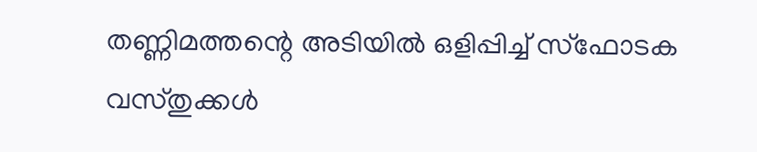തണ്ണിമത്തന്റെ അടിയിൽ ഒളിപ്പിച്ച് സ്ഫോടക വസ്തുക്കൾ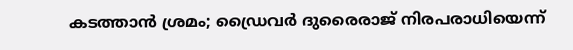കടത്താൻ ശ്രമം; ഡ്രൈവർ ദുരൈരാജ് നിരപരാധിയെന്ന്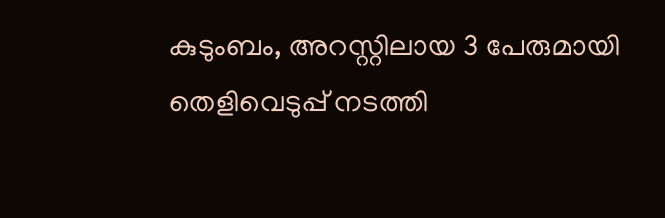കുടുംബം, അറസ്റ്റിലായ 3 പേരുമായി തെളിവെടുപ്പ് നടത്തി